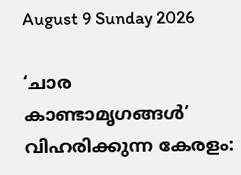August 9 Sunday 2026

‘ചാര കാണ്ടാമൃഗങ്ങൾ’ വിഹരിക്കുന്ന കേരളം: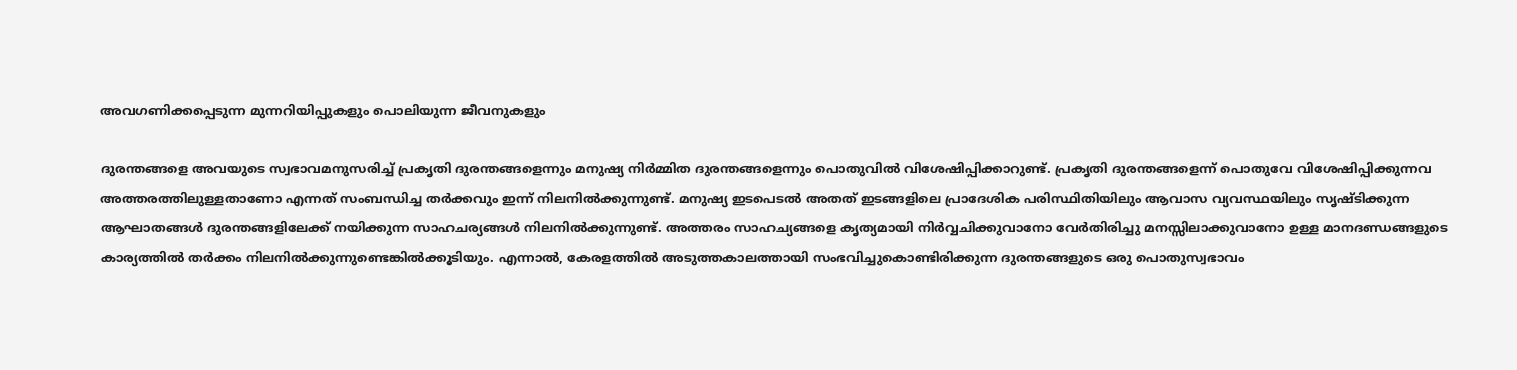അവഗണിക്കപ്പെടുന്ന മുന്നറിയിപ്പുകളും പൊലിയുന്ന ജീവനുകളും

ദുരന്തങ്ങളെ അവയുടെ സ്വഭാവമനുസരിച്ച് പ്രകൃതി ദുരന്തങ്ങളെന്നും മനുഷ്യ നിർമ്മിത ദുരന്തങ്ങളെന്നും പൊതുവിൽ വിശേഷിപ്പിക്കാറുണ്ട്. പ്രകൃതി ദുരന്തങ്ങളെന്ന് പൊതുവേ വിശേഷിപ്പിക്കുന്നവ അത്തരത്തിലുള്ളതാണോ എന്നത് സംബന്ധിച്ച തർക്കവും ഇന്ന് നിലനിൽക്കുന്നുണ്ട്. മനുഷ്യ ഇടപെടൽ അതത് ഇടങ്ങളിലെ പ്രാദേശിക പരിസ്ഥിതിയിലും ആവാസ വ്യവസ്ഥയിലും സൃഷ്ടിക്കുന്ന ആഘാതങ്ങൾ ദുരന്തങ്ങളിലേക്ക് നയിക്കുന്ന സാഹചര്യങ്ങൾ നിലനിൽക്കുന്നുണ്ട്. അത്തരം സാഹച്യങ്ങളെ കൃത്യമായി നിർവ്വചിക്കുവാനോ വേർതിരിച്ചു മനസ്സിലാക്കുവാനോ ഉള്ള മാനദണ്ഡങ്ങളുടെ കാര്യത്തിൽ തർക്കം നിലനിൽക്കുന്നുണ്ടെങ്കിൽക്കൂടിയും. എന്നാൽ, കേരളത്തിൽ അടുത്തകാലത്തായി സംഭവിച്ചുകൊണ്ടിരിക്കുന്ന ദുരന്തങ്ങളുടെ ഒരു പൊതുസ്വഭാവം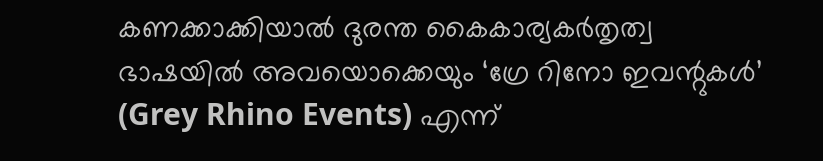കണക്കാക്കിയാൽ ദുരന്ത കൈകാര്യകർതൃത്വ ഭാഷയിൽ അവയൊക്കെയും ‘ഗ്രേ റിനോ ഇവന്റുകൾ’ (Grey Rhino Events) എന്ന്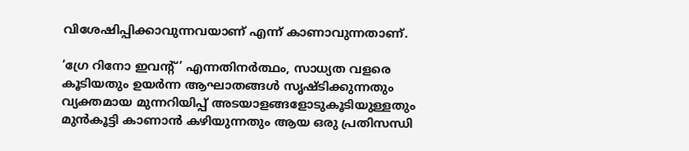വിശേഷിപ്പിക്കാവുന്നവയാണ് എന്ന് കാണാവുന്നതാണ്.

‘ഗ്രേ റിനോ ഇവന്റ്’ എന്നതിനർത്ഥം, സാധ്യത വളരെ കൂടിയതും ഉയർന്ന ആഘാതങ്ങൾ സൃഷ്ടിക്കുന്നതും വ്യക്തമായ മുന്നറിയിപ്പ് അടയാളങ്ങളോടുകൂടിയുള്ളതും മുൻകൂട്ടി കാണാൻ കഴിയുന്നതും ആയ ഒരു പ്രതിസന്ധി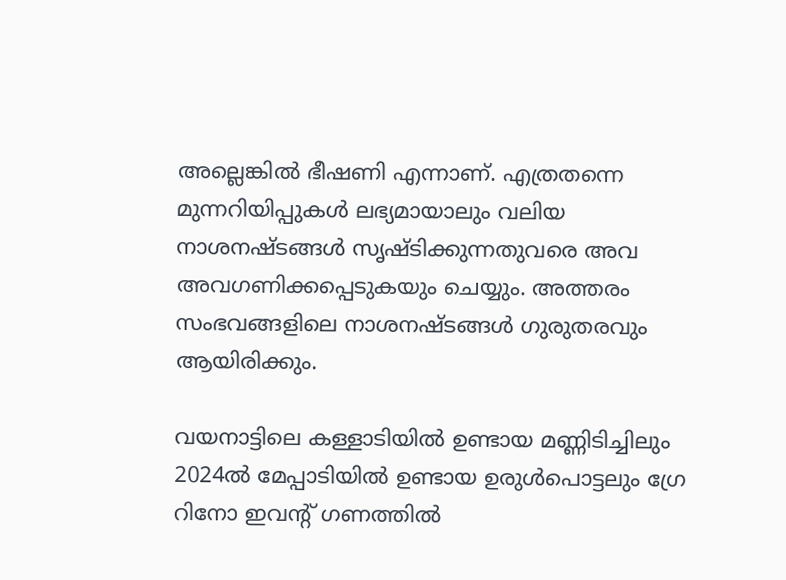അല്ലെങ്കിൽ ഭീഷണി എന്നാണ്. എത്രതന്നെ മുന്നറിയിപ്പുകൾ ലഭ്യമായാലും വലിയ നാശനഷ്ടങ്ങൾ സൃഷ്ടിക്കുന്നതുവരെ അവ അവഗണിക്കപ്പെടുകയും ചെയ്യും. അത്തരം സംഭവങ്ങളിലെ നാശനഷ്ടങ്ങൾ ഗുരുതരവും ആയിരിക്കും.

വയനാട്ടിലെ കള്ളാടിയിൽ ഉണ്ടായ മണ്ണിടിച്ചിലും 2024ൽ മേപ്പാടിയിൽ ഉണ്ടായ ഉരുൾപൊട്ടലും ഗ്രേ റിനോ ഇവന്റ് ഗണത്തിൽ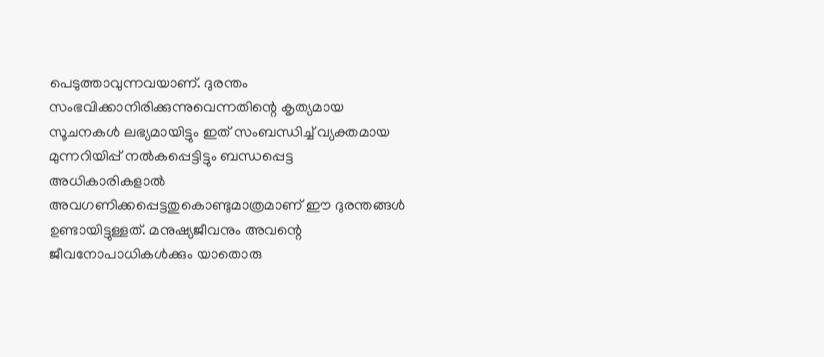പെടുത്താവുന്നവയാണ്. ദുരന്തം സംഭവിക്കാനിരിക്കുന്നുവെന്നതിന്റെ കൃത്യമായ സൂചനകൾ ലഭ്യമായിട്ടും ഇത് സംബന്ധിച്ച് വ്യക്തമായ മുന്നറിയിപ്പ് നൽകപ്പെട്ടിട്ടും ബന്ധപ്പെട്ട അധികാരികളാൽ അവഗണിക്കപ്പെട്ടതുകൊണ്ടുമാത്രമാണ് ഈ ദുരന്തങ്ങൾ ഉണ്ടായിട്ടുള്ളത്. മനുഷ്യജീവനും അവന്റെ ജീവനോപാധികൾക്കും യാതൊരു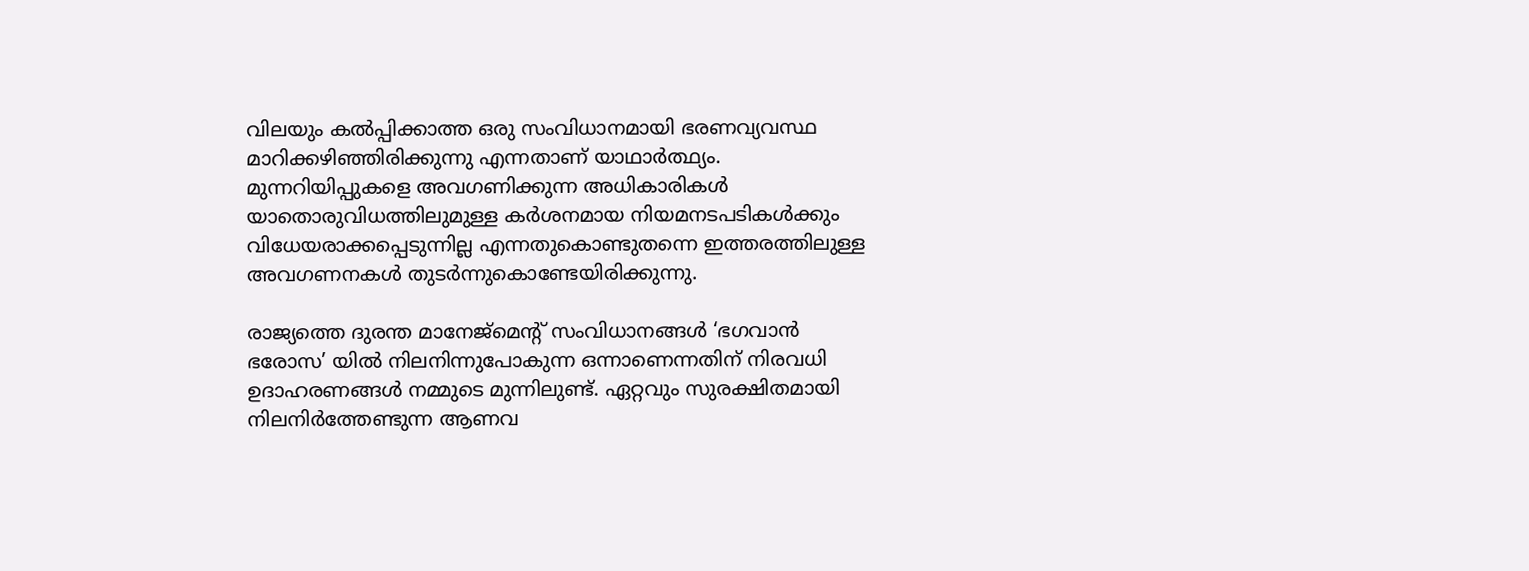വിലയും കൽപ്പിക്കാത്ത ഒരു സംവിധാനമായി ഭരണവ്യവസ്ഥ മാറിക്കഴിഞ്ഞിരിക്കുന്നു എന്നതാണ് യാഥാർത്ഥ്യം. മുന്നറിയിപ്പുകളെ അവഗണിക്കുന്ന അധികാരികൾ യാതൊരുവിധത്തിലുമുള്ള കർശനമായ നിയമനടപടികൾക്കും വിധേയരാക്കപ്പെടുന്നില്ല എന്നതുകൊണ്ടുതന്നെ ഇത്തരത്തിലുള്ള അവഗണനകൾ തുടർന്നുകൊണ്ടേയിരിക്കുന്നു.

രാജ്യത്തെ ദുരന്ത മാനേജ്‌മെന്റ് സംവിധാനങ്ങൾ ‘ഭഗവാൻ ഭരോസ’ യിൽ നിലനിന്നുപോകുന്ന ഒന്നാണെന്നതിന് നിരവധി ഉദാഹരണങ്ങൾ നമ്മുടെ മുന്നിലുണ്ട്. ഏറ്റവും സുരക്ഷിതമായി നിലനിർത്തേണ്ടുന്ന ആണവ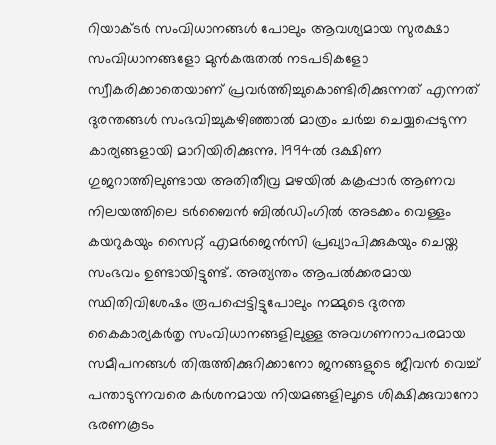റിയാക്ടർ സംവിധാനങ്ങൾ പോലും ആവശ്യമായ സുരക്ഷാ സംവിധാനങ്ങളോ മുൻകരുതൽ നടപടികളോ സ്വീകരിക്കാതെയാണ് പ്രവർത്തിച്ചുകൊണ്ടിരിക്കുന്നത് എന്നത് ദുരന്തങ്ങൾ സംഭവിച്ചുകഴിഞ്ഞാൽ മാത്രം ചർച്ച ചെയ്യപ്പെടുന്ന കാര്യങ്ങളായി മാറിയിരിക്കുന്നു. 1994ൽ ദക്ഷിണ ഗുജറാത്തിലുണ്ടായ അതിതീവ്ര മഴയിൽ കക്രപ്പാർ ആണവ നിലയത്തിലെ ടർബൈൻ ബിൽഡിംഗിൽ അടക്കം വെള്ളം കയറുകയും സൈറ്റ് എമർജെൻസി പ്രഖ്യാപിക്കുകയും ചെയ്ത സംഭവം ഉണ്ടായിട്ടുണ്ട്. അത്യന്തം ആപൽക്കരമായ സ്ഥിതിവിശേഷം രൂപപ്പെട്ടിട്ടുപോലും നമ്മുടെ ദുരന്ത കൈകാര്യകർതൃ സംവിധാനങ്ങളിലുള്ള അവഗണനാപരമായ സമീപനങ്ങൾ തിരുത്തിക്കുറിക്കാനോ ജനങ്ങളുടെ ജീവൻ വെച്ച് പന്താടുന്നവരെ കർശനമായ നിയമങ്ങളിലൂടെ ശിക്ഷിക്കുവാനോ ഭരണകൂടം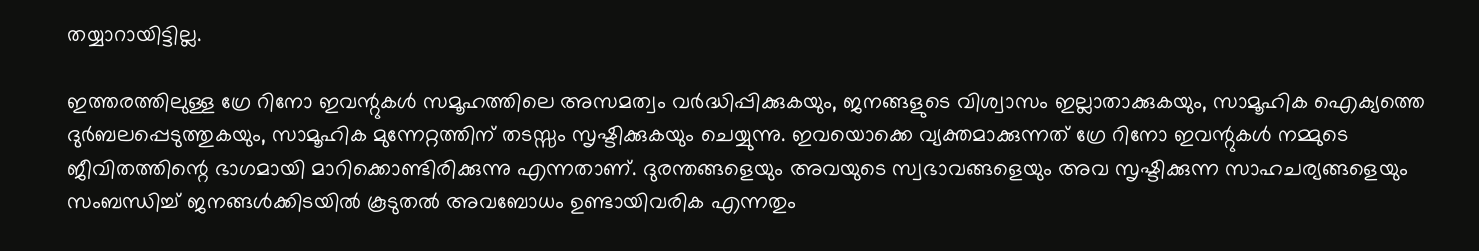തയ്യാറായിട്ടില്ല.

ഇത്തരത്തിലുള്ള ഗ്രേ റിനോ ഇവന്റുകൾ സമൂഹത്തിലെ അസമത്വം വർദ്ധിപ്പിക്കുകയും, ജനങ്ങളുടെ വിശ്വാസം ഇല്ലാതാക്കുകയും, സാമൂഹിക ഐക്യത്തെ ദുർബലപ്പെടുത്തുകയും, സാമൂഹിക മുന്നേറ്റത്തിന് തടസ്സം സൃഷ്ടിക്കുകയും ചെയ്യുന്നു. ഇവയൊക്കെ വ്യക്തമാക്കുന്നത് ഗ്രേ റിനോ ഇവന്റുകൾ നമ്മുടെ ജീവിതത്തിന്റെ ഭാഗമായി മാറിക്കൊണ്ടിരിക്കുന്നു എന്നതാണ്. ദുരന്തങ്ങളെയും അവയുടെ സ്വഭാവങ്ങളെയും അവ സൃഷ്ടിക്കുന്ന സാഹചര്യങ്ങളെയും സംബന്ധിച്ച് ജനങ്ങൾക്കിടയിൽ കൂടുതൽ അവബോധം ഉണ്ടായിവരിക എന്നതും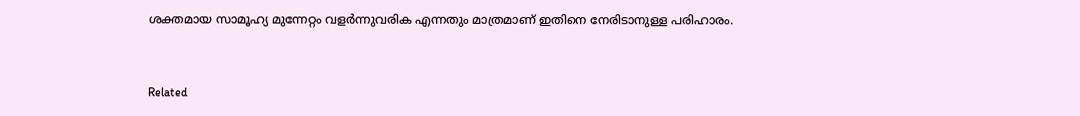ശക്തമായ സാമൂഹ്യ മുന്നേറ്റം വളർന്നുവരിക എന്നതും മാത്രമാണ് ഇതിനെ നേരിടാനുള്ള പരിഹാരം.



Related